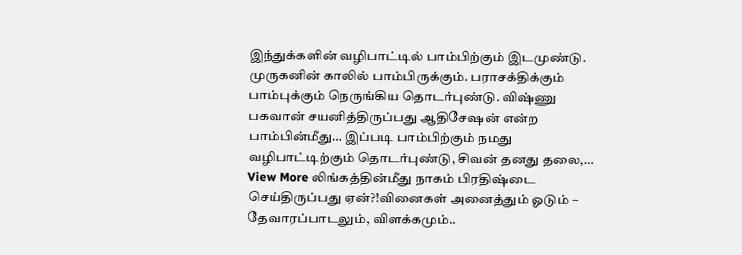இந்துக்களின் வழிபாட்டில் பாம்பிற்கும் இடமுண்டு. முருகனின் காலில் பாம்பிருக்கும். பராசக்திக்கும் பாம்புக்கும் நெருங்கிய தொடர்புண்டு. விஷ்ணு பகவான் சயனித்திருப்பது ஆதிசேஷன் என்ற பாம்பின்மீது… இப்படி பாம்பிற்கும் நமது வழிபாட்டிற்கும் தொடர்புண்டு, சிவன் தனது தலை,…
View More லிங்கத்தின்மீது நாகம் பிரதிஷ்டை செய்திருப்பது ஏன்?!வினைகள் அனைத்தும் ஓடும் – தேவாரப்பாடலும், விளக்கமும்..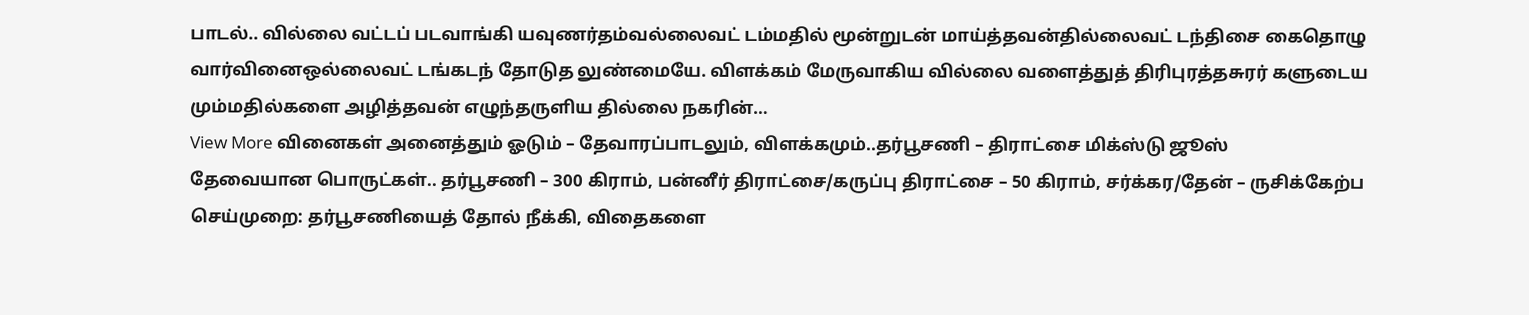பாடல்.. வில்லை வட்டப் படவாங்கி யவுணர்தம்வல்லைவட் டம்மதில் மூன்றுடன் மாய்த்தவன்தில்லைவட் டந்திசை கைதொழு வார்வினைஒல்லைவட் டங்கடந் தோடுத லுண்மையே. விளக்கம் மேருவாகிய வில்லை வளைத்துத் திரிபுரத்தசுரர் களுடைய மும்மதில்களை அழித்தவன் எழுந்தருளிய தில்லை நகரின்…
View More வினைகள் அனைத்தும் ஓடும் – தேவாரப்பாடலும், விளக்கமும்..தர்பூசணி – திராட்சை மிக்ஸ்டு ஜூஸ்
தேவையான பொருட்கள்.. தர்பூசணி – 300 கிராம், பன்னீர் திராட்சை/கருப்பு திராட்சை – 50 கிராம், சர்க்கர/தேன் – ருசிக்கேற்ப செய்முறை: தர்பூசணியைத் தோல் நீக்கி, விதைகளை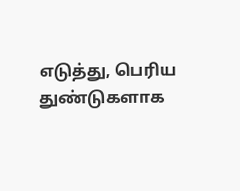எடுத்து, பெரிய துண்டுகளாக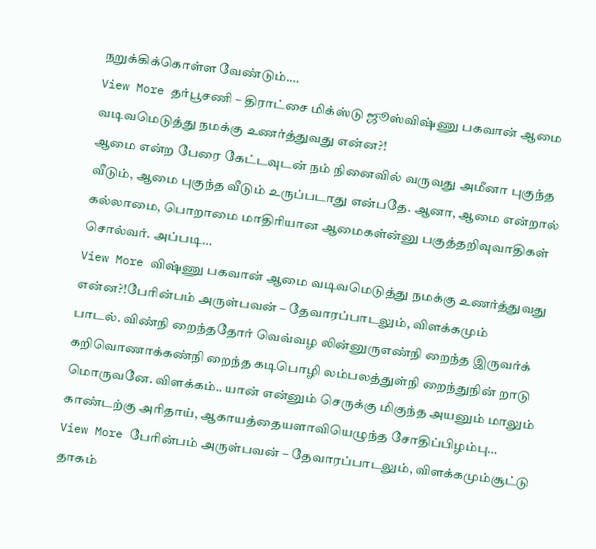நறுக்கிக்கொள்ள வேண்டும்.…
View More தர்பூசணி – திராட்சை மிக்ஸ்டு ஜூஸ்விஷ்ணு பகவான் ஆமை வடிவமெடுத்து நமக்கு உணர்த்துவது என்ன?!
ஆமை என்ற பேரை கேட்டவுடன் நம் நினைவில் வருவது அமீனா புகுந்த வீடும், ஆமை புகுந்த வீடும் உருப்படாது என்பதே. ஆனா, ஆமை என்றால் கல்லாமை, பொறாமை மாதிரியான ஆமைகள்ன்னு பகுத்தறிவுவாதிகள் சொல்வர். அப்படி…
View More விஷ்ணு பகவான் ஆமை வடிவமெடுத்து நமக்கு உணர்த்துவது என்ன?!பேரின்பம் அருள்பவன் – தேவாரப்பாடலும், விளக்கமும்
பாடல். விண்நி றைந்ததோர் வெவ்வழ லின்னுருஎண்நி றைந்த இருவர்க் கறிவொணாக்கண்நி றைந்த கடிபொழி லம்பலத்துள்நி றைந்துநின் றாடு மொருவனே. விளக்கம்.. யான் என்னும் செருக்கு மிகுந்த அயனும் மாலும் காண்டற்கு அரிதாய், ஆகாயத்தையளாவியெழுந்த சோதிப்பிழம்பு…
View More பேரின்பம் அருள்பவன் – தேவாரப்பாடலும், விளக்கமும்சூட்டு தாகம்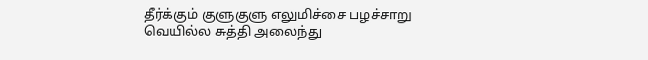தீர்க்கும் குளுகுளு எலுமிச்சை பழச்சாறு
வெயில்ல சுத்தி அலைந்து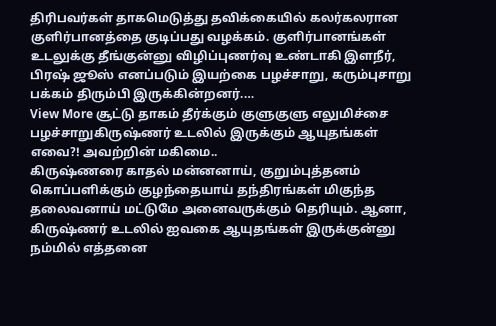திரிபவர்கள் தாகமெடுத்து தவிக்கையில் கலர்கலரான குளிர்பானத்தை குடிப்பது வழக்கம். குளிர்பானங்கள் உடலுக்கு தீங்குன்னு விழிப்புணர்வு உண்டாகி இளநீர், பிரஷ் ஜூஸ் எனப்படும் இயற்கை பழச்சாறு, கரும்புசாறு பக்கம் திரும்பி இருக்கின்றனர்.…
View More சூட்டு தாகம் தீர்க்கும் குளுகுளு எலுமிச்சை பழச்சாறுகிருஷ்ணர் உடலில் இருக்கும் ஆயுதங்கள் எவை?! அவற்றின் மகிமை..
கிருஷ்ணரை காதல் மன்னனாய், குறும்புத்தனம் கொப்பளிக்கும் குழந்தையாய் தந்திரங்கள் மிகுந்த தலைவனாய் மட்டுமே அனைவருக்கும் தெரியும். ஆனா, கிருஷ்ணர் உடலில் ஐவகை ஆயுதங்கள் இருக்குன்னு நம்மில் எத்தனை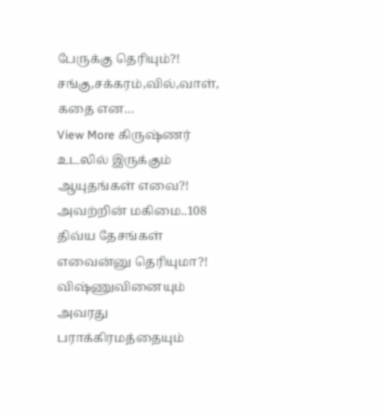பேருக்கு தெரியும்?! சங்கு,சக்கரம்,வில்,வாள், கதை என…
View More கிருஷ்ணர் உடலில் இருக்கும் ஆயுதங்கள் எவை?! அவற்றின் மகிமை..108 திவ்ய தேசங்கள் எவைன்னு தெரியுமா?!
விஷ்ணுவினையும் அவரது பராக்கிரமத்தையும்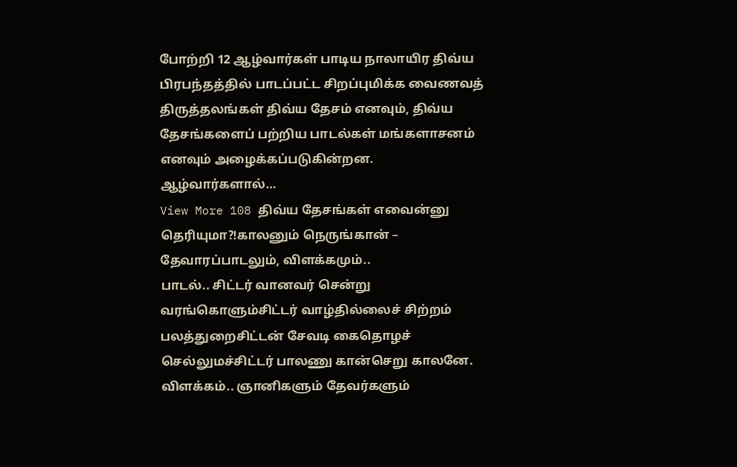போற்றி 12 ஆழ்வார்கள் பாடிய நாலாயிர திவ்ய பிரபந்தத்தில் பாடப்பட்ட சிறப்புமிக்க வைணவத் திருத்தலங்கள் திவ்ய தேசம் எனவும், திவ்ய தேசங்களைப் பற்றிய பாடல்கள் மங்களாசனம் எனவும் அழைக்கப்படுகின்றன. ஆழ்வார்களால்…
View More 108 திவ்ய தேசங்கள் எவைன்னு தெரியுமா?!காலனும் நெருங்கான் – தேவாரப்பாடலும், விளக்கமும்..
பாடல்.. சிட்டர் வானவர் சென்று வரங்கொளும்சிட்டர் வாழ்தில்லைச் சிற்றம் பலத்துறைசிட்டன் சேவடி கைதொழச் செல்லுமச்சிட்டர் பாலணு கான்செறு காலனே. விளக்கம்.. ஞானிகளும் தேவர்களும்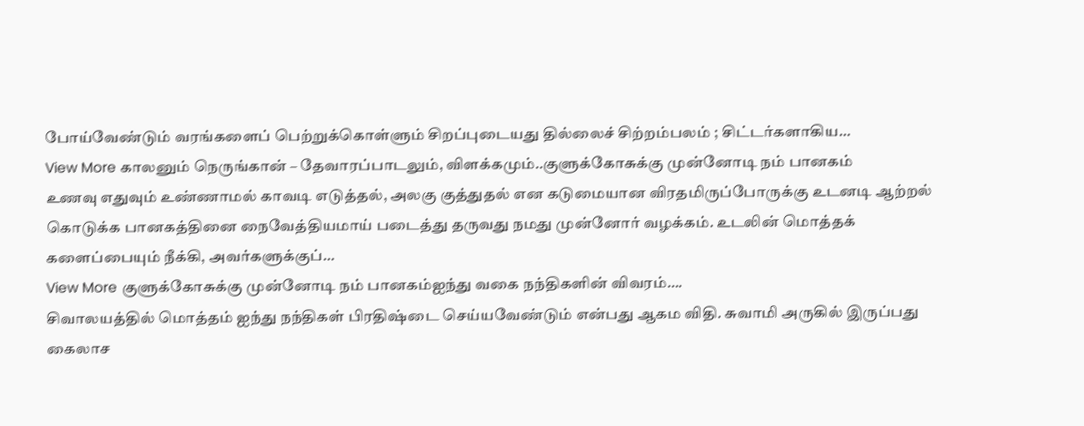போய்வேண்டும் வரங்களைப் பெற்றுக்கொள்ளும் சிறப்புடையது தில்லைச் சிற்றம்பலம் ; சிட்டர்களாகிய…
View More காலனும் நெருங்கான் – தேவாரப்பாடலும், விளக்கமும்..குளுக்கோசுக்கு முன்னோடி நம் பானகம்
உணவு எதுவும் உண்ணாமல் காவடி எடுத்தல், அலகு குத்துதல் என கடுமையான விரதமிருப்போருக்கு உடனடி ஆற்றல் கொடுக்க பானகத்தினை நைவேத்தியமாய் படைத்து தருவது நமது முன்னோர் வழக்கம். உடலின் மொத்தக் களைப்பையும் நீக்கி, அவர்களுக்குப்…
View More குளுக்கோசுக்கு முன்னோடி நம் பானகம்ஐந்து வகை நந்திகளின் விவரம்….
சிவாலயத்தில் மொத்தம் ஐந்து நந்திகள் பிரதிஷ்டை செய்யவேண்டும் என்பது ஆகம விதி. சுவாமி அருகில் இருப்பது கைலாச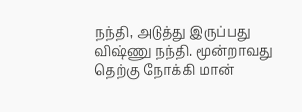நந்தி, அடுத்து இருப்பது விஷ்ணு நந்தி. மூன்றாவது தெற்கு நோக்கி மான்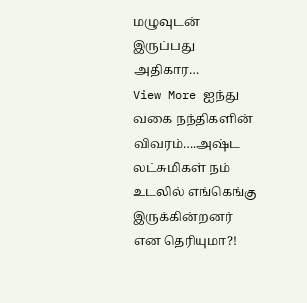மழுவுடன் இருப்பது அதிகார…
View More ஐந்து வகை நந்திகளின் விவரம்….அஷ்ட லட்சுமிகள் நம் உடலில் எங்கெங்கு இருக்கின்றனர் என தெரியுமா?!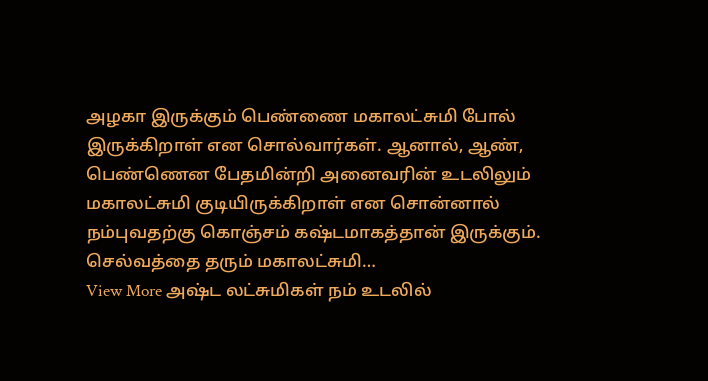அழகா இருக்கும் பெண்ணை மகாலட்சுமி போல் இருக்கிறாள் என சொல்வார்கள். ஆனால், ஆண், பெண்ணென பேதமின்றி அனைவரின் உடலிலும் மகாலட்சுமி குடியிருக்கிறாள் என சொன்னால் நம்புவதற்கு கொஞ்சம் கஷ்டமாகத்தான் இருக்கும். செல்வத்தை தரும் மகாலட்சுமி…
View More அஷ்ட லட்சுமிகள் நம் உடலில்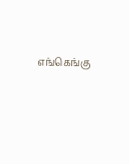எங்கெங்கு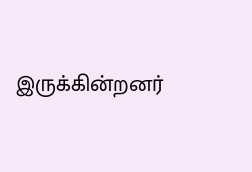இருக்கின்றனர்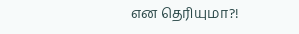என தெரியுமா?!